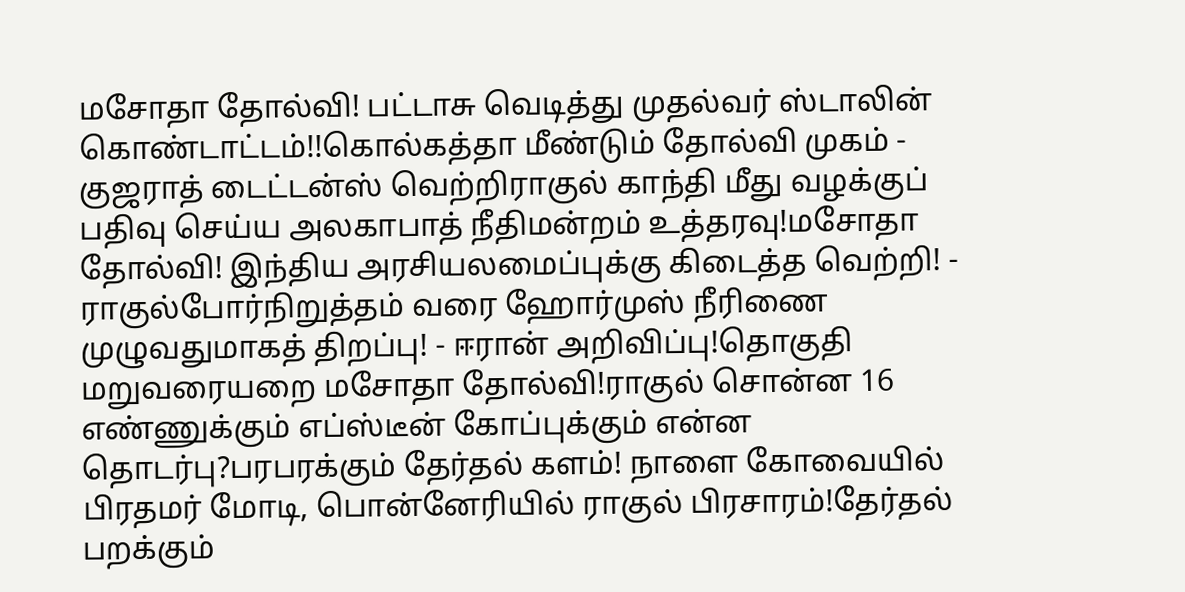மசோதா தோல்வி! பட்டாசு வெடித்து முதல்வர் ஸ்டாலின் கொண்டாட்டம்!!கொல்கத்தா மீண்டும் தோல்வி முகம் - குஜராத் டைட்டன்ஸ் வெற்றிராகுல் காந்தி மீது வழக்குப் பதிவு செய்ய அலகாபாத் நீதிமன்றம் உத்தரவு!மசோதா தோல்வி! இந்திய அரசியலமைப்புக்கு கிடைத்த வெற்றி! - ராகுல்போர்நிறுத்தம் வரை ஹோர்முஸ் நீரிணை முழுவதுமாகத் திறப்பு! - ஈரான் அறிவிப்பு!தொகுதி மறுவரையறை மசோதா தோல்வி!ராகுல் சொன்ன 16 எண்ணுக்கும் எப்ஸ்டீன் கோப்புக்கும் என்ன தொடர்பு?பரபரக்கும் தேர்தல் களம்! நாளை கோவையில் பிரதமர் மோடி, பொன்னேரியில் ராகுல் பிரசாரம்!தேர்தல் பறக்கும்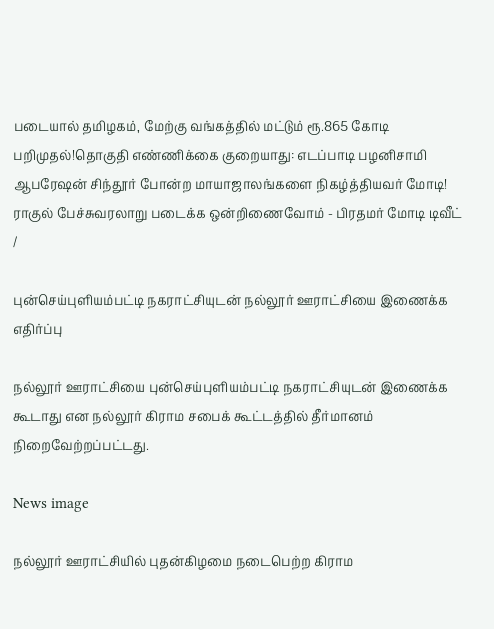படையால் தமிழகம், மேற்கு வங்கத்தில் மட்டும் ரூ.865 கோடி பறிமுதல்!தொகுதி எண்ணிக்கை குறையாது: எடப்பாடி பழனிசாமி ஆபரேஷன் சிந்தூர் போன்ற மாயாஜாலங்களை நிகழ்த்தியவர் மோடி! ராகுல் பேச்சுவரலாறு படைக்க ஒன்றிணைவோம் - பிரதமர் மோடி டிவீட்
/

புன்செய்புளியம்பட்டி நகராட்சியுடன் நல்லூர் ஊராட்சியை இணைக்க எதிர்ப்பு

நல்லூர் ஊராட்சியை புன்செய்புளியம்பட்டி நகராட்சியுடன் இணைக்க கூடாது என நல்லூர் கிராம சபைக் கூட்டத்தில் தீர்மானம் நிறைவேற்றப்பட்டது.

News image

நல்லூர் ஊராட்சியில் புதன்கிழமை நடைபெற்ற கிராம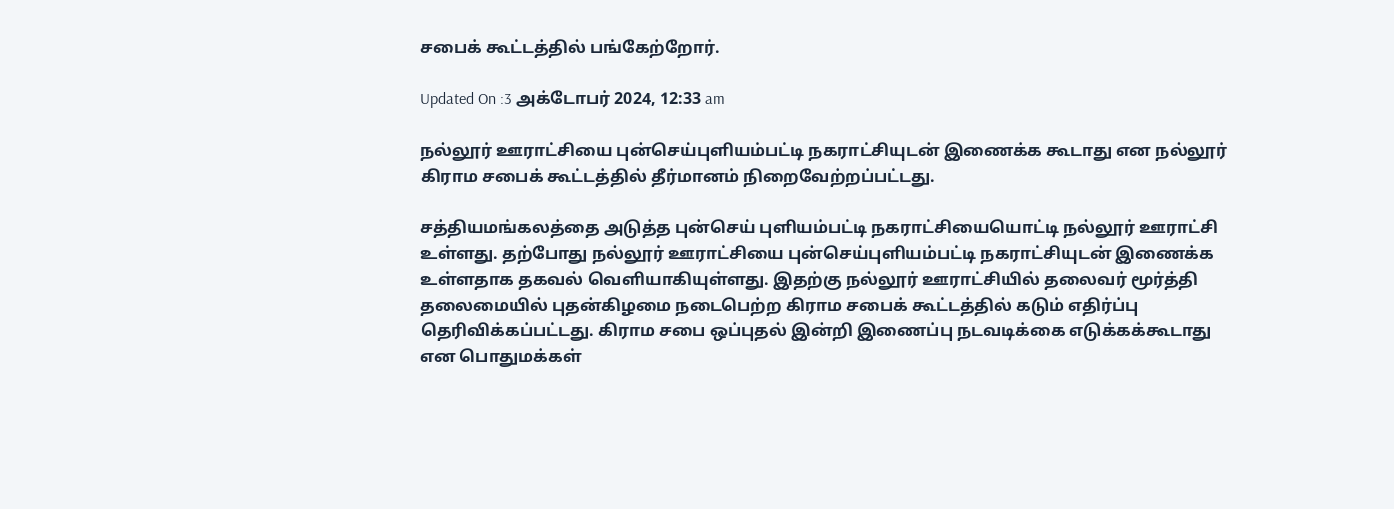சபைக் கூட்டத்தில் பங்கேற்றோர்.

Updated On :3 அக்டோபர் 2024, 12:33 am

நல்லூர் ஊராட்சியை புன்செய்புளியம்பட்டி நகராட்சியுடன் இணைக்க கூடாது என நல்லூர் கிராம சபைக் கூட்டத்தில் தீர்மானம் நிறைவேற்றப்பட்டது.

சத்தியமங்கலத்தை அடுத்த புன்செய் புளியம்பட்டி நகராட்சியையொட்டி நல்லூர் ஊராட்சி உள்ளது. தற்போது நல்லூர் ஊராட்சியை புன்செய்புளியம்பட்டி நகராட்சியுடன் இணைக்க உள்ளதாக தகவல் வெளியாகியுள்ளது. இதற்கு நல்லூர் ஊராட்சியில் தலைவர் மூர்த்தி தலைமையில் புதன்கிழமை நடைபெற்ற கிராம சபைக் கூட்டத்தில் கடும் எதிர்ப்பு தெரிவிக்கப்பட்டது. கிராம சபை ஒப்புதல் இன்றி இணைப்பு நடவடிக்கை எடுக்கக்கூடாது என பொதுமக்கள்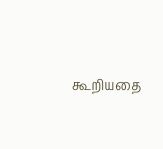கூறியதை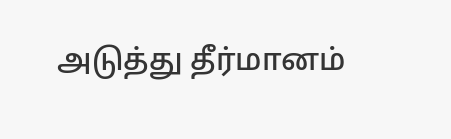அடுத்து தீர்மானம்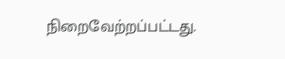நிறைவேற்றப்பட்டது.